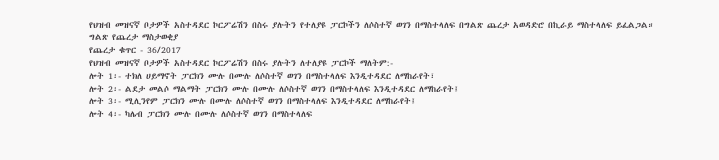የህዝብ መዝናኛ ቦታዎች አስተዳደር ኮርፖሬሽን በስሩ ያሉትን የተለያዩ ፓርኮችን ለሶስተኛ ወገን በማስተላለፍ በግልጽ ጨረታ አወዳድሮ በኪራይ ማስተላለፍ ይፈልጋል።
ግልጽ የጨረታ ማስታወቂያ
የጨረታ ቁጥር - 36/2017
የህዝብ መዝናኛ ቦታዎች አስተዳደር ኮርፖሬሽን በስሩ ያሉትን ለተለያዩ ፓርኮች ማለትም:-
ሎት 1፡- ተክለ ሀይማኖት ፓርክን ሙሉ በሙሉ ለሶስተኛ ወገን በማስተላለፍ እንዲተዳደር ለማከራየት፣
ሎት 2፡- ልደታ መልሶ ማልማት ፓርክን ሙሉ በሙሉ ለሶስተኛ ወገን በማስተላለፍ እንዲተዳደር ለማከራየት፤
ሎት 3፡- ሚሊንየም ፓርክን ሙሉ በሙሉ ለሶስተኛ ወገን በማስተላለፍ እንዲተዳደር ለማከራየት፤
ሎት 4፡- ካሌብ ፓርክን ሙሉ በሙሉ ለሶስተኛ ወገን በማስተላለፍ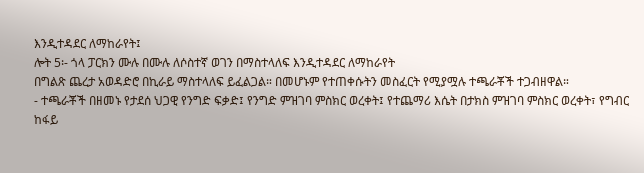እንዲተዳደር ለማከራየት፤
ሎት 5፡- ጎላ ፓርክን ሙሉ በሙሉ ለሶስተኛ ወገን በማስተላለፍ እንዲተዳደር ለማከራየት
በግልጽ ጨረታ አወዳድሮ በኪራይ ማስተላለፍ ይፈልጋል። በመሆኑም የተጠቀሱትን መስፈርት የሚያሟሉ ተጫራቾች ተጋብዘዋል።
- ተጫራቾች በዘመኑ የታደሰ ህጋዊ የንግድ ፍቃድ፤ የንግድ ምዝገባ ምስክር ወረቀት፤ የተጨማሪ እሴት በታክስ ምዝገባ ምስክር ወረቀት፣ የግብር ከፋይ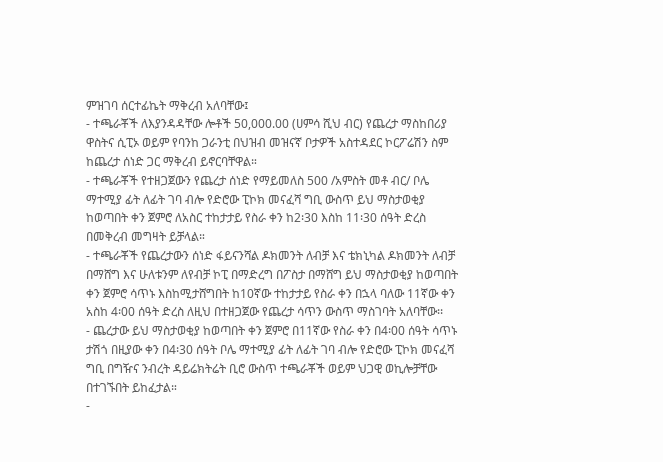ምዝገባ ሰርተፊኬት ማቅረብ አለባቸው፤
- ተጫራቾች ለእያንዳዳቸው ሎቶች 50,000.00 (ሀምሳ ሺህ ብር) የጨረታ ማስከበሪያ ዋስትና ሲፒኦ ወይም የባንከ ጋራንቲ በህዝብ መዝናኛ ቦታዎች አስተዳደር ኮርፖሬሽን ስም ከጨረታ ሰነድ ጋር ማቅረብ ይኖርባቸዋል።
- ተጫራቾች የተዘጋጀውን የጨረታ ሰነድ የማይመለስ 500 /አምስት መቶ ብር/ ቦሌ ማተሚያ ፊት ለፊት ገባ ብሎ የድሮው ፒኮክ መናፈሻ ግቢ ውስጥ ይህ ማስታወቂያ ከወጣበት ቀን ጀምሮ ለአስር ተከታታይ የስራ ቀን ከ2፡30 እስከ 11፡30 ሰዓት ድረስ በመቅረብ መግዛት ይቻላል።
- ተጫራቾች የጨረታውን ሰነድ ፋይናንሻል ዶክመንት ለብቻ እና ቴክኒካል ዶክመንት ለብቻ በማሸግ እና ሁለቱንም ለየብቻ ኮፒ በማድረግ በፖስታ በማሸግ ይህ ማስታወቂያ ከወጣበት ቀን ጀምሮ ሳጥኑ እስከሚታሸግበት ከ10ኛው ተከታታይ የስራ ቀን በኋላ ባለው 11ኛው ቀን አስከ 4፡00 ሰዓት ድረስ ለዚህ በተዘጋጀው የጨረታ ሳጥን ውስጥ ማስገባት አለባቸው፡፡
- ጨረታው ይህ ማስታወቂያ ከወጣበት ቀን ጀምሮ በ11ኛው የስራ ቀን በ4፡00 ሰዓት ሳጥኑ ታሽጎ በዚያው ቀን በ4፡30 ሰዓት ቦሌ ማተሚያ ፊት ለፊት ገባ ብሎ የድሮው ፒኮክ መናፈሻ ግቢ በግዥና ንብረት ዳይሬክትሬት ቢሮ ውስጥ ተጫራቾች ወይም ህጋዊ ወኪሎቻቸው በተገኙበት ይከፈታል።
-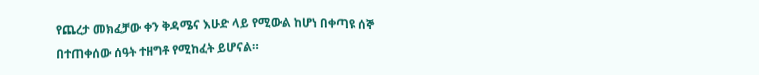የጨረታ መክፈቻው ቀን ቅዳሜና እሁድ ላይ የሚውል ከሆነ በቀጣዩ ሰኞ በተጠቀሰው ሰዓት ተዘግቶ የሚከፈት ይሆናል።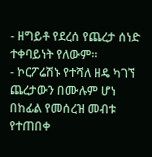- ዘግይቶ የደረሰ የጨረታ ሰነድ ተቀባይነት የለውም።
- ኮርፖሬሽኑ የተሻለ ዘዴ ካገኘ ጨረታውን በሙሉም ሆነ በከፊል የመሰረዝ መብቱ የተጠበቀ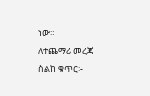ነው።
ለተጨማሪ መረጃ ስልከ ቁጥር፡-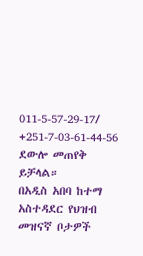011-5-57-29-17/ +251-7-03-61-44-56 ደውሎ መጠየቅ ይቻላል።
በአዲስ አበባ ከተማ አስተዳደር የህዝብ መዝናኛ ቦታዎች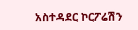አስተዳደር ኮርፖሬሽን